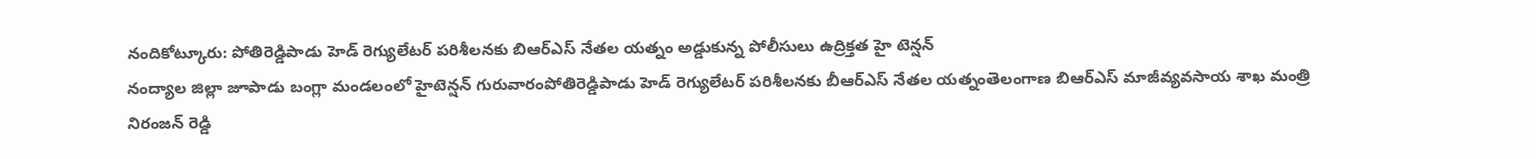నందికోట్కూరు: పోతిరెడ్డిపాడు హెడ్ రెగ్యులేటర్ పరిశీలనకు బిఆర్ఎస్ నేతల యత్నం అడ్డుకున్న పోలీసులు ఉద్రిక్తత హై టెన్షన్
నంద్యాల జిల్లా జూపాడు బంగ్లా మండలంలో హైటెన్షన్ గురువారంపోతిరెడ్డిపాడు హెడ్ రెగ్యులేటర్ పరిశీలనకు బీఆర్ఎస్ నేతల యత్నంతెలంగాణ బిఆర్ఎస్ మాజీవ్యవసాయ శాఖ మంత్రి నిరంజన్ రెడ్డి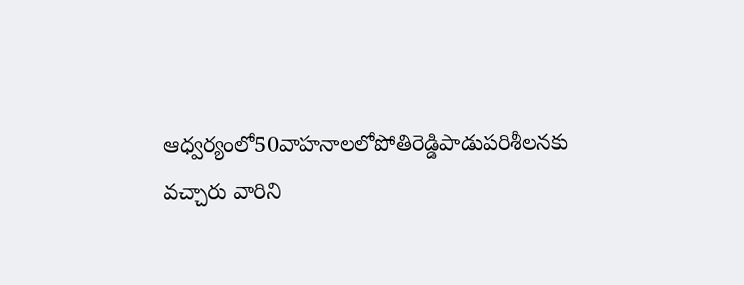ఆధ్వర్యంలో50వాహనాలలోపోతిరెడ్డిపాడుపరిశీలనకు వచ్చారు వారిని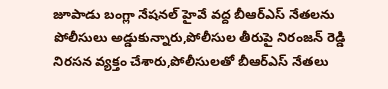జూపాడు బంగ్లా నేషనల్ హైవే వద్ద బీఆర్ఎస్ నేతలను పోలీసులు అడ్డుకున్నారు,పోలీసుల తీరుపై నిరంజన్ రెడ్డి నిరసన వ్యక్తం చేశారు,పోలీసులతో బీఆర్ఎస్ నేతలు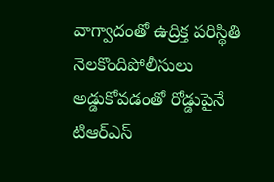వాగ్వాదంతో ఉద్రిక్త పరిస్థితి నెలకొందిపోలీసులు అడ్డుకోవడంతో రోడ్డుపైనే టిఆర్ఎస్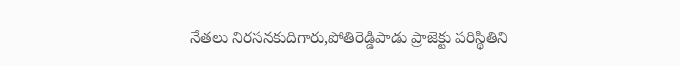నేతలు నిరసనకుదిగారు,పోతిరెడ్డిపాడు ప్రాజెక్టు పరిస్థితిని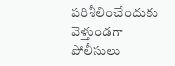పరిశీలించేందుకు వెళ్తుండగా పోలీసులు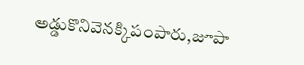అడ్డుకొనివెనక్కిపంపారు,జూపా